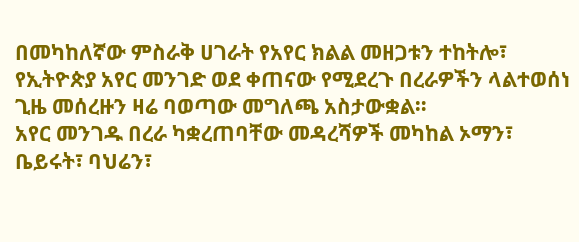በመካከለኛው ምስራቅ ሀገራት የአየር ክልል መዘጋቱን ተከትሎ፣ የኢትዮጵያ አየር መንገድ ወደ ቀጠናው የሚደረጉ በረራዎችን ላልተወሰነ ጊዜ መሰረዙን ዛሬ ባወጣው መግለጫ አስታውቋል።
አየር መንገዱ በረራ ካቋረጠባቸው መዳረሻዎች መካከል ኦማን፣ ቤይሩት፣ ባህሬን፣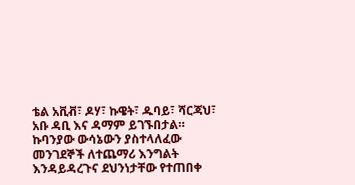ቴል አቪቭ፣ ዶሃ፣ ኩዌት፣ ዱባይ፣ ሻርጃህ፣ አቡ ዳቢ እና ዳማም ይገኙበታል።
ኩባንያው ውሳኔውን ያስተላለፈው መንገደኞች ለተጨማሪ እንግልት እንዳይዳረጉና ደህንነታቸው የተጠበቀ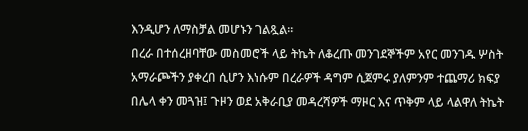እንዲሆን ለማስቻል መሆኑን ገልጿል።
በረራ በተሰረዘባቸው መስመሮች ላይ ትኬት ለቆረጡ መንገደኞችም አየር መንገዱ ሦስት አማራጮችን ያቀረበ ሲሆን እነሱም በረራዎች ዳግም ሲጀምሩ ያለምንም ተጨማሪ ክፍያ በሌላ ቀን መጓዝ፤ ጉዞን ወደ አቅራቢያ መዳረሻዎች ማዞር እና ጥቅም ላይ ላልዋለ ትኬት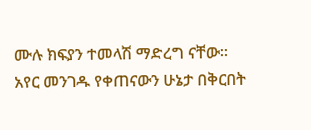ሙሉ ክፍያን ተመላሽ ማድረግ ናቸው።
አየር መንገዱ የቀጠናውን ሁኔታ በቅርበት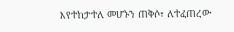እየተከታተለ መሆኑን ጠቅሶ፣ ለተፈጠረው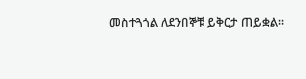መስተጓጎል ለደንበኞቹ ይቅርታ ጠይቋል።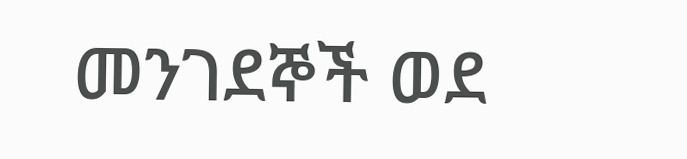መንገደኞች ወደ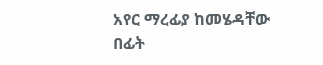አየር ማረፊያ ከመሄዳቸው በፊት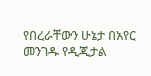የበረራቸውን ሁኔታ በአየር መንገዱ የዲጂታል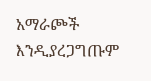አማራጮች እንዲያረጋግጡም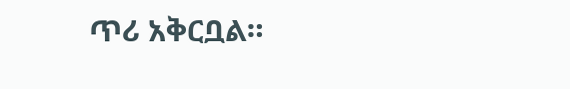ጥሪ አቅርቧል።